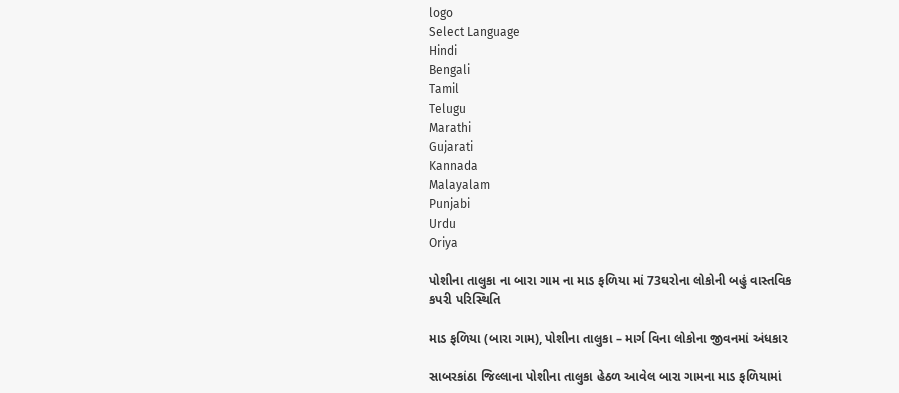logo
Select Language
Hindi
Bengali
Tamil
Telugu
Marathi
Gujarati
Kannada
Malayalam
Punjabi
Urdu
Oriya

પોશીના તાલુકા ના બારા ગામ ના માડ ફળિયા માં 73ઘરોના લોકોની બહું વાસ્તવિક કપરી પરિસ્થિતિ

માડ ફળિયા (બારા ગામ), પોશીના તાલુકા – માર્ગ વિના લોકોના જીવનમાં અંધકાર

સાબરકાંઠા જિલ્લાના પોશીના તાલુકા હેઠળ આવેલ બારા ગામના માડ ફળિયામાં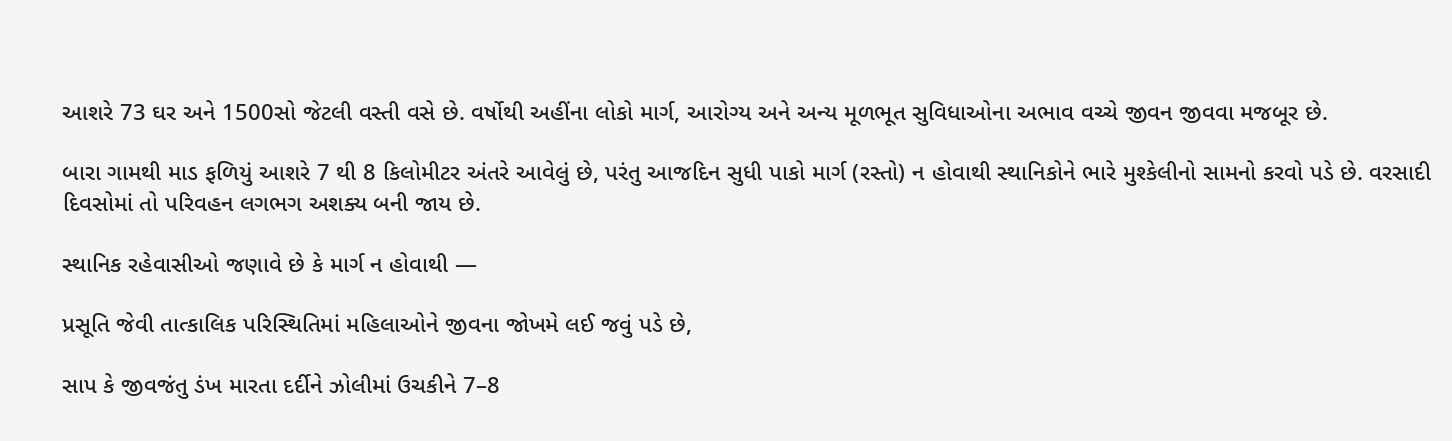આશરે 73 ઘર અને 1500સો જેટલી વસ્તી વસે છે. વર્ષોથી અહીંના લોકો માર્ગ, આરોગ્ય અને અન્ય મૂળભૂત સુવિધાઓના અભાવ વચ્ચે જીવન જીવવા મજબૂર છે.

બારા ગામથી માડ ફળિયું આશરે 7 થી 8 કિલોમીટર અંતરે આવેલું છે, પરંતુ આજદિન સુધી પાકો માર્ગ (રસ્તો) ન હોવાથી સ્થાનિકોને ભારે મુશ્કેલીનો સામનો કરવો પડે છે. વરસાદી દિવસોમાં તો પરિવહન લગભગ અશક્ય બની જાય છે.

સ્થાનિક રહેવાસીઓ જણાવે છે કે માર્ગ ન હોવાથી —

પ્રસૂતિ જેવી તાત્કાલિક પરિસ્થિતિમાં મહિલાઓને જીવના જોખમે લઈ જવું પડે છે,

સાપ કે જીવજંતુ ડંખ મારતા દર્દીને ઝોલીમાં ઉચકીને 7–8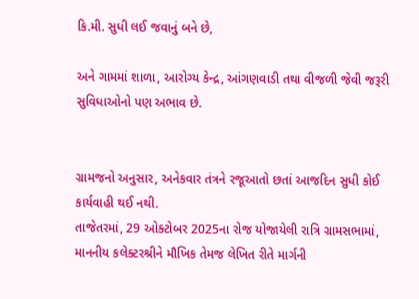કિ.મી. સુધી લઈ જવાનું બને છે,

અને ગામમાં શાળા, આરોગ્ય કેન્દ્ર, આંગણવાડી તથા વીજળી જેવી જરૂરી સુવિધાઓનો પણ અભાવ છે.


ગ્રામજનો અનુસાર, અનેકવાર તંત્રને રજૂઆતો છતાં આજદિન સુધી કોઈ કાર્યવાહી થઈ નથી.
તાજેતરમાં, 29 ઓક્ટોબર 2025ના રોજ યોજાયેલી રાત્રિ ગ્રામસભામાં, માનનીય કલેક્ટરશ્રીને મૌખિક તેમજ લેખિત રીતે માર્ગની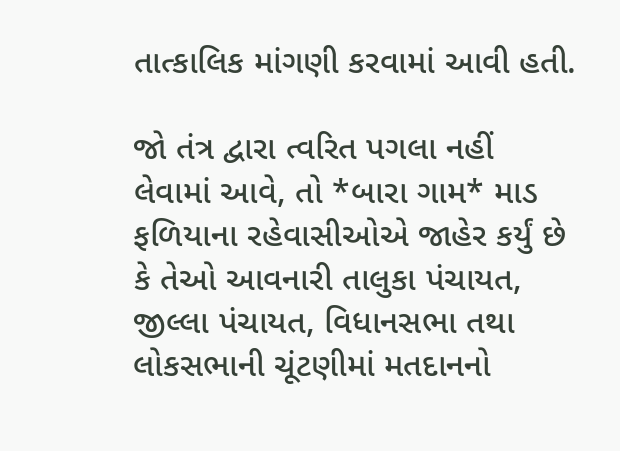તાત્કાલિક માંગણી કરવામાં આવી હતી.

જો તંત્ર દ્વારા ત્વરિત પગલા નહીં લેવામાં આવે, તો *બારા ગામ* માડ ફળિયાના રહેવાસીઓએ જાહેર કર્યું છે કે તેઓ આવનારી તાલુકા પંચાયત, જીલ્લા પંચાયત, વિધાનસભા તથા લોકસભાની ચૂંટણીમાં મતદાનનો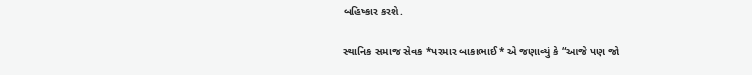બહિષ્કાર કરશે.

સ્થાનિક સમાજ સેવક *પરમાર બાકાભાઈ* એ જણાવ્યું કે “આજે પણ જો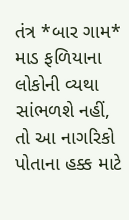તંત્ર *બાર ગામ* માડ ફળિયાના લોકોની વ્યથા સાંભળશે નહીં, તો આ નાગરિકો પોતાના હક્ક માટે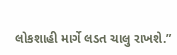લોકશાહી માર્ગે લડત ચાલુ રાખશે.”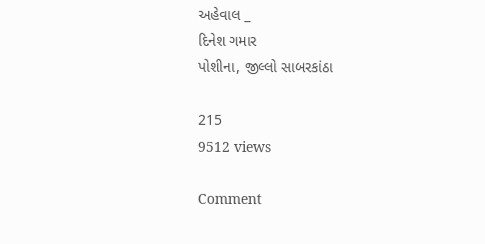અહેવાલ _
દિનેશ ગમાર
પોશીના, જીલ્લો સાબરકાંઠા

215
9512 views

Comment